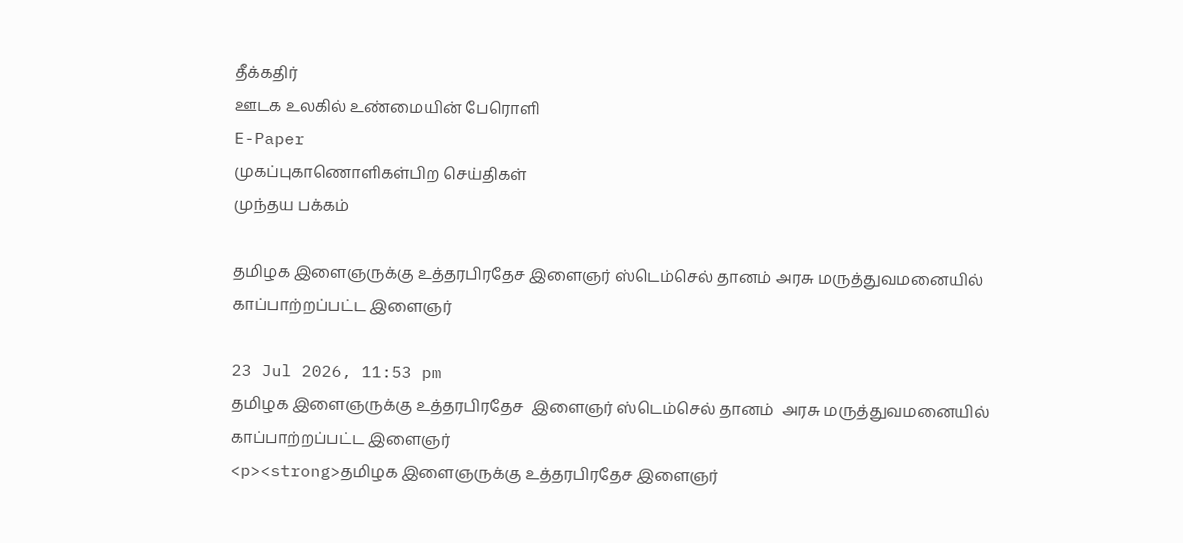தீக்கதிர்
ஊடக உலகில் உண்மையின் பேரொளி
E-Paper
முகப்புகாணொளிகள்பிற செய்திகள்
முந்தய பக்கம்

தமிழக இளைஞருக்கு உத்தரபிரதேச இளைஞர் ஸ்டெம்செல் தானம் அரசு மருத்துவமனையில் காப்பாற்றப்பட்ட இளைஞர்

23 Jul 2026, 11:53 pm
தமிழக இளைஞருக்கு உத்தரபிரதேச  இளைஞர் ஸ்டெம்செல் தானம்  அரசு மருத்துவமனையில் காப்பாற்றப்பட்ட இளைஞர்
<p><strong>தமிழக இளைஞருக்கு உத்தரபிரதேச இளைஞர்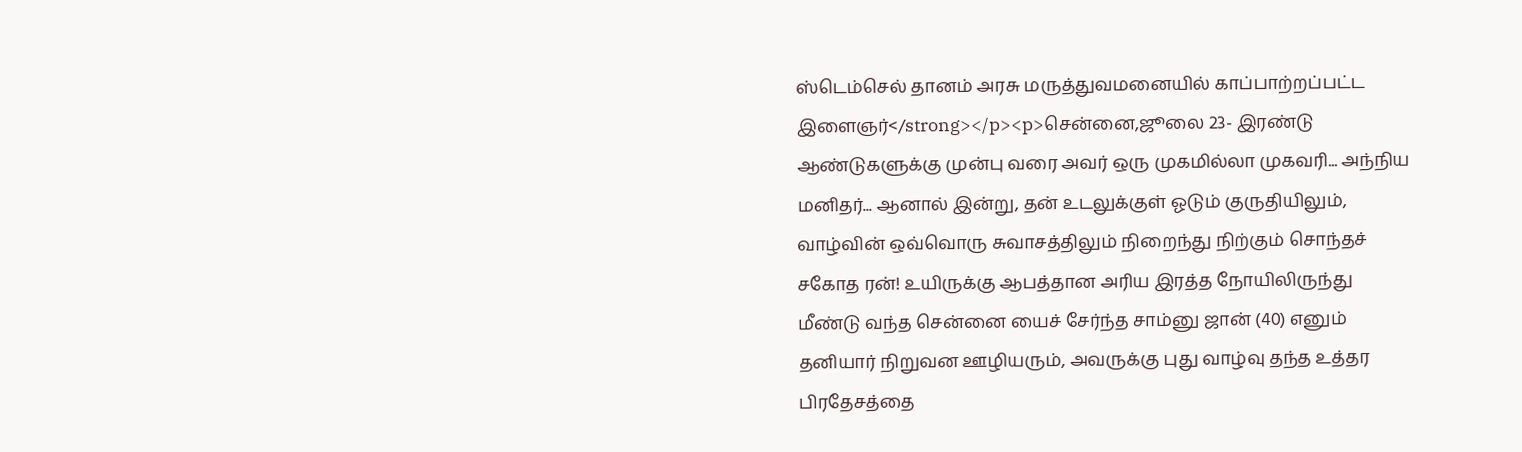ஸ்டெம்செல் தானம் அரசு மருத்துவமனையில் காப்பாற்றப்பட்ட இளைஞர்</strong></p><p>சென்னை,ஜூலை 23- இரண்டு ஆண்டுகளுக்கு முன்பு வரை அவர் ஒரு முகமில்லா முகவரி... அந்நிய மனிதர்... ஆனால் இன்று, தன் உடலுக்குள் ஓடும் குருதியிலும், வாழ்வின் ஒவ்வொரு சுவாசத்திலும் நிறைந்து நிற்கும் சொந்தச் சகோத ரன்! உயிருக்கு ஆபத்தான அரிய இரத்த நோயிலிருந்து மீண்டு வந்த சென்னை யைச் சேர்ந்த சாம்னு ஜான் (40) எனும் தனியார் நிறுவன ஊழியரும், அவருக்கு புது வாழ்வு தந்த உத்தர பிரதேசத்தை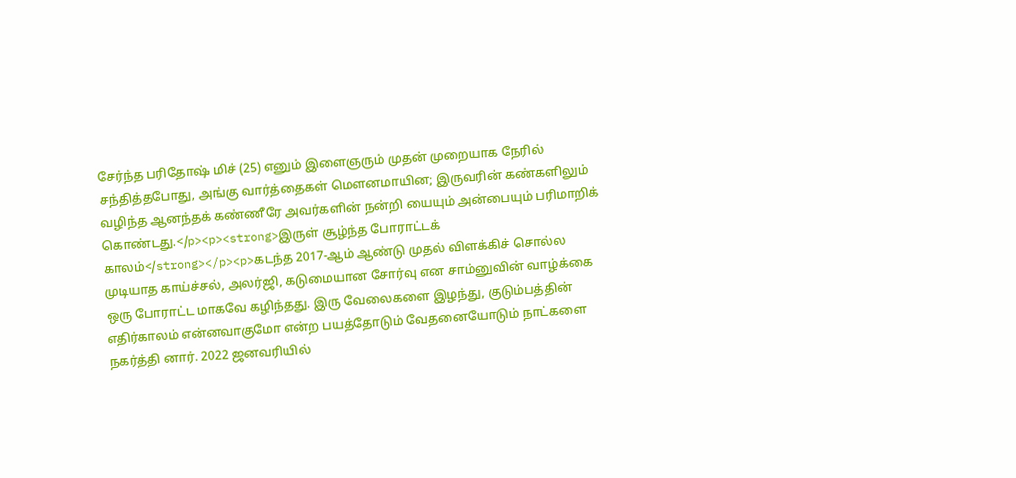சேர்ந்த பரிதோஷ் மிச் (25) எனும் இளைஞரும் முதன் முறையாக நேரில் சந்தித்தபோது, அங்கு வார்த்தைகள் மௌனமாயின; இருவரின் கண்களிலும் வழிந்த ஆனந்தக் கண்ணீரே அவர்களின் நன்றி யையும் அன்பையும் பரிமாறிக் கொண்டது.</p><p><strong>இருள் சூழ்ந்த போராட்டக் காலம்</strong></p><p>கடந்த 2017-ஆம் ஆண்டு முதல் விளக்கிச் சொல்ல முடியாத காய்ச்சல், அலர்ஜி, கடுமையான சோர்வு என சாம்னுவின் வாழ்க்கை ஒரு போராட்ட மாகவே கழிந்தது. இரு வேலைகளை இழந்து, குடும்பத்தின் எதிர்காலம் என்னவாகுமோ என்ற பயத்தோடும் வேதனையோடும் நாட்களை நகர்த்தி னார். 2022 ஜனவரியில்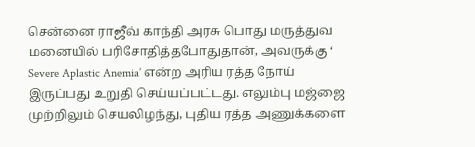சென்னை ராஜீவ் காந்தி அரசு பொது மருத்துவ மனையில் பரிசோதித்தபோதுதான், அவருக்கு ‘ Severe Aplastic Anemia’ என்ற அரிய ரத்த நோய் இருப்பது உறுதி செய்யப்பட்டது. எலும்பு மஜ்ஜை முற்றிலும் செயலிழந்து, புதிய ரத்த அணுக்களை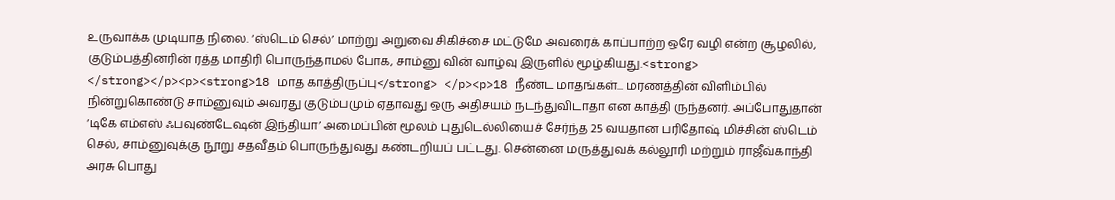உருவாக்க முடியாத நிலை. ‘ஸ்டெம் செல்’ மாற்று அறுவை சிகிச்சை மட்டுமே அவரைக் காப்பாற்ற ஒரே வழி என்ற சூழலில், குடும்பத்தினரின் ரத்த மாதிரி பொருந்தாமல் போக, சாம்னு வின் வாழ்வு இருளில் மூழ்கியது.<strong> </strong></p><p><strong>18 மாத காத்திருப்பு</strong> </p><p>18 நீண்ட மாதங்கள்... மரணத்தின் விளிம்பில் நின்றுகொண்டு சாம்னுவும் அவரது குடும்பமும் ஏதாவது ஒரு அதிசயம் நடந்துவிடாதா என காத்தி ருந்தனர். அப்போதுதான் ‘டிகே எம்எஸ் ஃபவுண்டேஷன் இந்தியா’ அமைப்பின் மூலம் புதுடெல்லியைச் சேர்ந்த 25 வயதான பரிதோஷ் மிச்சின் ஸ்டெம் செல், சாம்னுவுக்கு நூறு சதவீதம் பொருந்துவது கண்டறியப் பட்டது. சென்னை மருத்துவக் கல்லூரி மற்றும் ராஜீவ்காந்தி அரசு பொது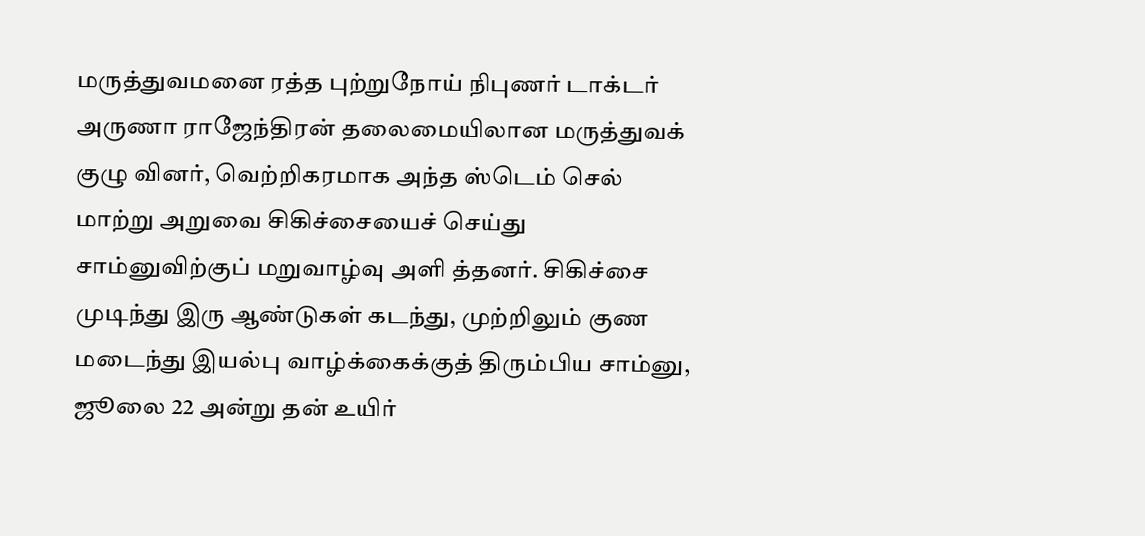மருத்துவமனை ரத்த புற்றுநோய் நிபுணர் டாக்டர் அருணா ராஜேந்திரன் தலைமையிலான மருத்துவக் குழு வினர், வெற்றிகரமாக அந்த ஸ்டெம் செல் மாற்று அறுவை சிகிச்சையைச் செய்து சாம்னுவிற்குப் மறுவாழ்வு அளி த்தனர். சிகிச்சை முடிந்து இரு ஆண்டுகள் கடந்து, முற்றிலும் குண மடைந்து இயல்பு வாழ்க்கைக்குத் திரும்பிய சாம்னு, ஜூலை 22 அன்று தன் உயிர்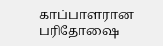காப்பாளரான பரிதோஷை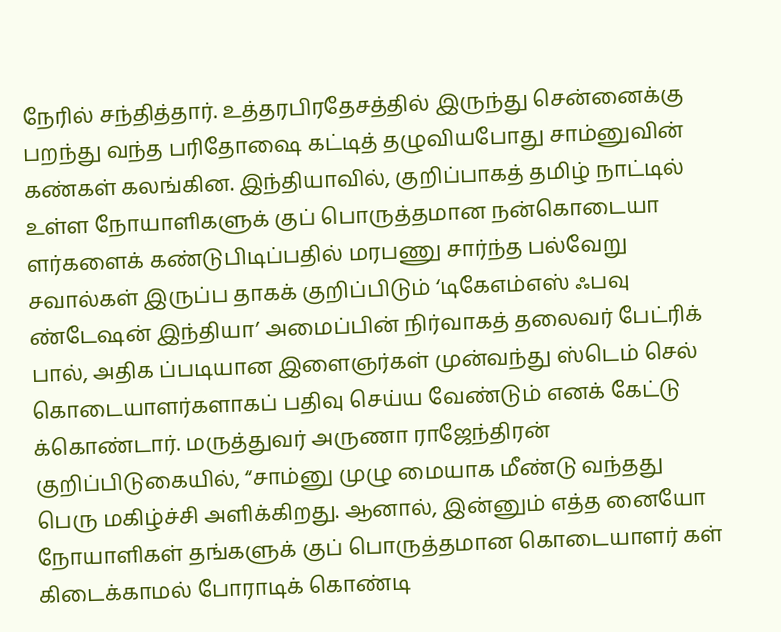நேரில் சந்தித்தார். உத்தரபிரதேசத்தில் இருந்து சென்னைக்கு பறந்து வந்த பரிதோஷை கட்டித் தழுவியபோது சாம்னுவின் கண்கள் கலங்கின. இந்தியாவில், குறிப்பாகத் தமிழ் நாட்டில் உள்ள நோயாளிகளுக் குப் பொருத்தமான நன்கொடையா ளர்களைக் கண்டுபிடிப்பதில் மரபணு சார்ந்த பல்வேறு சவால்கள் இருப்ப தாகக் குறிப்பிடும் ‘டிகேஎம்எஸ் ஃபவு ண்டேஷன் இந்தியா’ அமைப்பின் நிர்வாகத் தலைவர் பேட்ரிக் பால், அதிக ப்படியான இளைஞர்கள் முன்வந்து ஸ்டெம் செல் கொடையாளர்களாகப் பதிவு செய்ய வேண்டும் எனக் கேட்டு க்கொண்டார். மருத்துவர் அருணா ராஜேந்திரன் குறிப்பிடுகையில், “சாம்னு முழு மையாக மீண்டு வந்தது பெரு மகிழ்ச்சி அளிக்கிறது. ஆனால், இன்னும் எத்த னையோ நோயாளிகள் தங்களுக் குப் பொருத்தமான கொடையாளர் கள் கிடைக்காமல் போராடிக் கொண்டி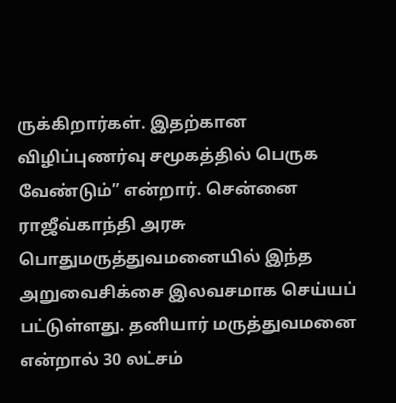ருக்கிறார்கள். இதற்கான விழிப்புணர்வு சமூகத்தில் பெருக வேண்டும்” என்றார். சென்னை ராஜீவ்காந்தி அரசு பொதுமருத்துவமனையில் இந்த அறுவைசிக்சை இலவசமாக செய்யப் பட்டுள்ளது. தனியார் மருத்துவமனை என்றால் 30 லட்சம்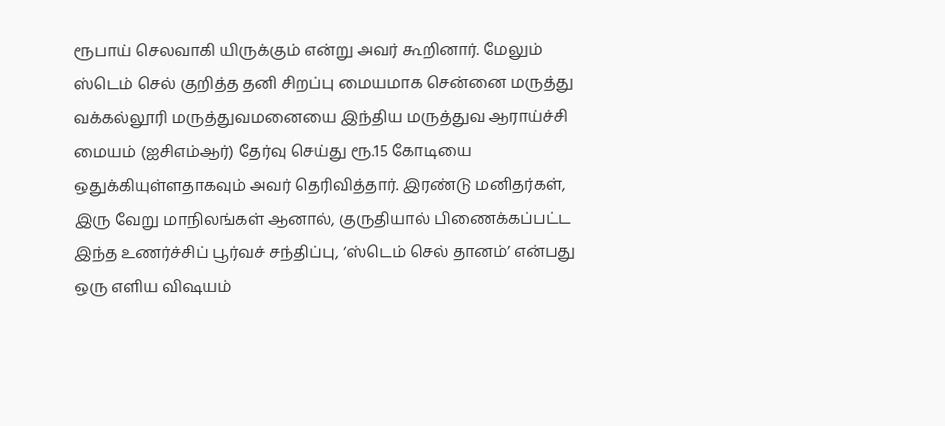ரூபாய் செலவாகி யிருக்கும் என்று அவர் கூறினார். மேலும் ஸ்டெம் செல் குறித்த தனி சிறப்பு மையமாக சென்னை மருத்து வக்கல்லூரி மருத்துவமனையை இந்திய மருத்துவ ஆராய்ச்சி மையம் (ஐசிஎம்ஆர்) தேர்வு செய்து ரூ.15 கோடியை ஒதுக்கியுள்ளதாகவும் அவர் தெரிவித்தார். இரண்டு மனிதர்கள், இரு வேறு மாநிலங்கள் ஆனால், குருதியால் பிணைக்கப்பட்ட இந்த உணர்ச்சிப் பூர்வச் சந்திப்பு, ‘ஸ்டெம் செல் தானம்’ என்பது ஒரு எளிய விஷயம்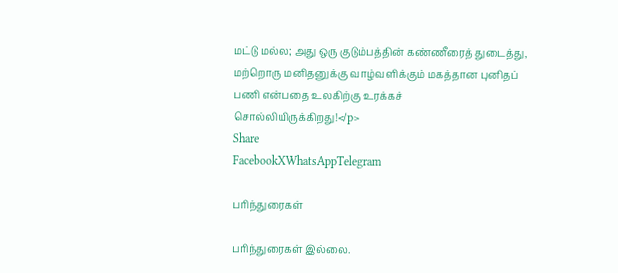மட்டு மல்ல; அது ஒரு குடும்பத்தின் கண்ணீரைத் துடைத்து, மற்றொரு மனிதனுக்கு வாழ்வளிக்கும் மகத்தான புனிதப் பணி என்பதை உலகிற்கு உரக்கச் சொல்லியிருக்கிறது!</p>
Share
FacebookXWhatsAppTelegram

பரிந்துரைகள்

பரிந்துரைகள் இல்லை.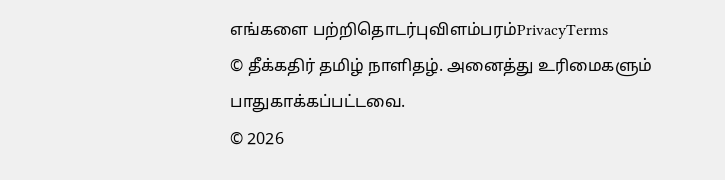எங்களை பற்றிதொடர்புவிளம்பரம்PrivacyTerms
© தீக்கதிர் தமிழ் நாளிதழ். அனைத்து உரிமைகளும் பாதுகாக்கப்பட்டவை.
© 2026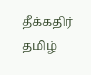தீக்கதிர் தமிழ்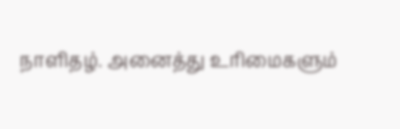நாளிதழ். அனைத்து உரிமைகளும்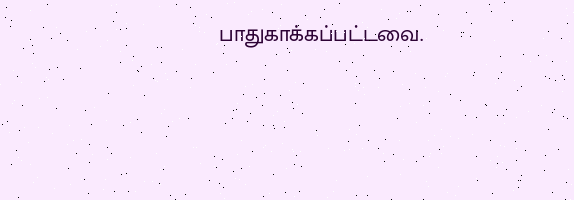பாதுகாக்கப்பட்டவை.